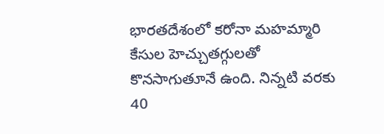భారతదేశంలో కరోనా మహమ్మారి కేసుల హెచ్చుతగ్గులతో కొనసాగుతూనే ఉంది. నిన్నటి వరకు 40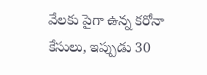వేలకు పైగా ఉన్న కరోనా కేసులు, ఇప్పుడు 30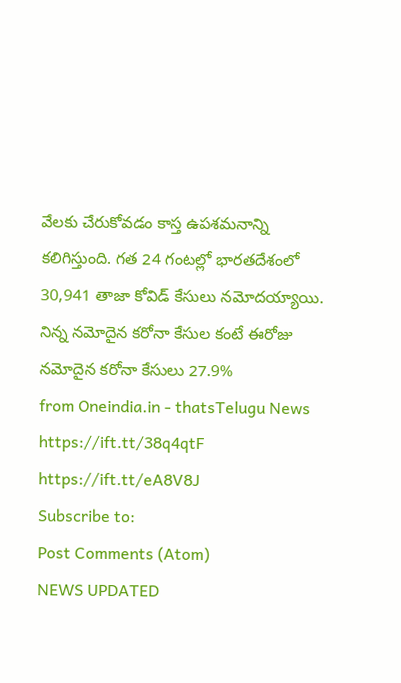వేలకు చేరుకోవడం కాస్త ఉపశమనాన్ని కలిగిస్తుంది. గత 24 గంటల్లో భారతదేశంలో 30,941 తాజా కోవిడ్ కేసులు నమోదయ్యాయి. నిన్న నమోదైన కరోనా కేసుల కంటే ఈరోజు నమోదైన కరోనా కేసులు 27.9%
from Oneindia.in - thatsTelugu News https://ift.tt/38q4qtF
https://ift.tt/eA8V8J
Subscribe to:
Post Comments (Atom)
NEWS UPDATED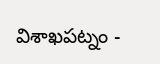విశాఖపట్నం -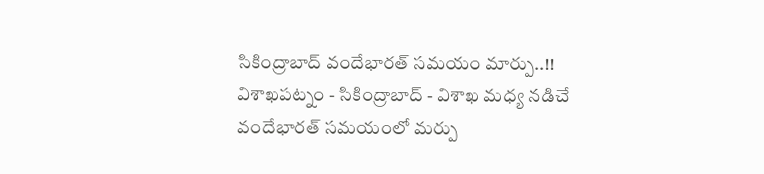సికింద్రాబాద్ వందేభారత్ సమయం మార్పు..!!
విశాఖపట్నం - సికింద్రాబాద్ - విశాఖ మధ్య నడిచే వందేభారత్ సమయంలో మర్పు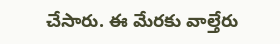చేసారు. ఈ మేరకు వాల్తేరు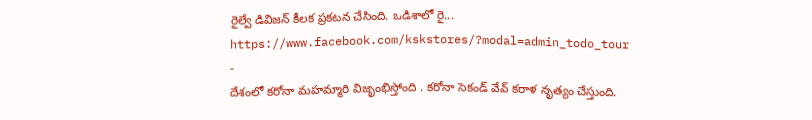రైల్వే డివిజన్ కీలక ప్రకటన చేసింది. ఒడిశాలో రై...
https://www.facebook.com/kskstores/?modal=admin_todo_tour
-
దేశంలో కరోనా మహమ్మారి విజృంభిస్తోంది . కరోనా సెకండ్ వేవ్ కరాళ నృత్యం చేస్తుంది.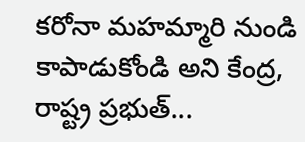కరోనా మహమ్మారి నుండి కాపాడుకోండి అని కేంద్ర, రాష్ట్ర ప్రభుత్...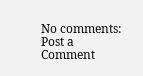No comments:
Post a Comment